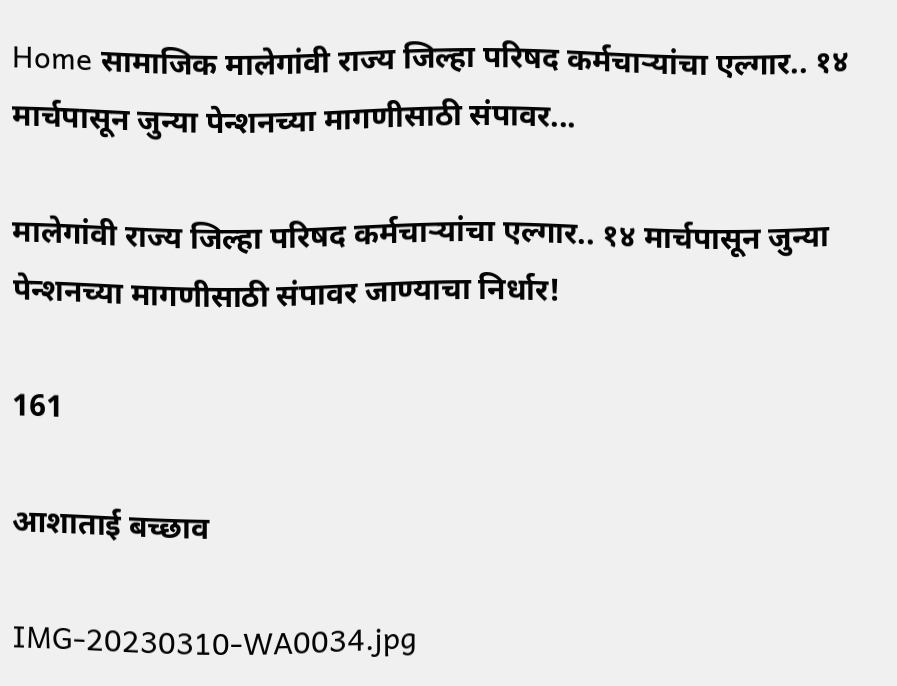Home सामाजिक मालेगांवी राज्य जिल्हा परिषद कर्मचाऱ्यांचा एल्गार.. १४ मार्चपासून जुन्या पेन्शनच्या मागणीसाठी संपावर...

मालेगांवी राज्य जिल्हा परिषद कर्मचाऱ्यांचा एल्गार.. १४ मार्चपासून जुन्या पेन्शनच्या मागणीसाठी संपावर जाण्याचा निर्धार!

161

आशाताई बच्छाव

IMG-20230310-WA0034.jpg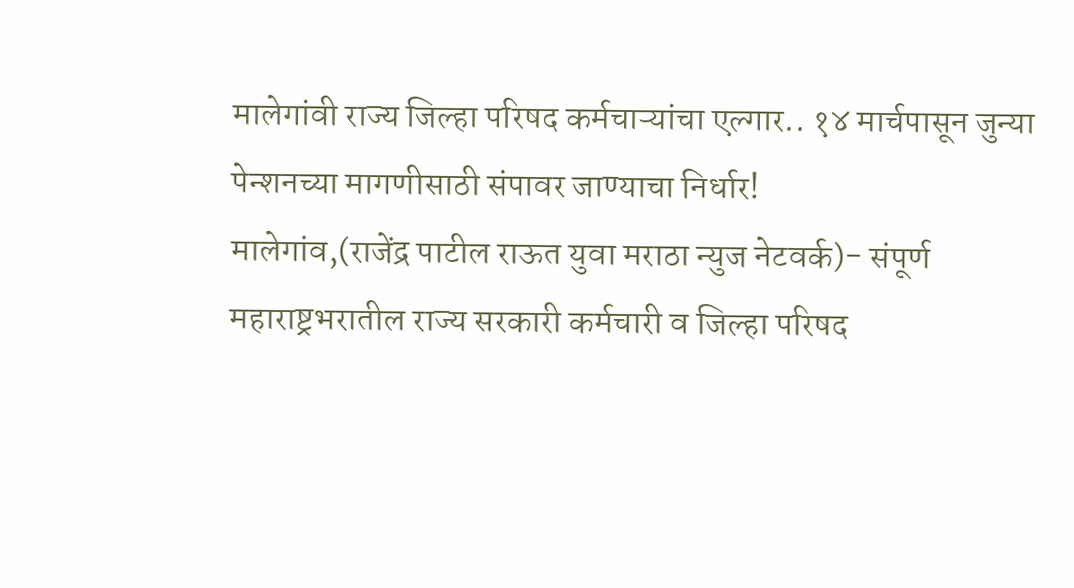मालेगांवी राज्य जिल्हा परिषद कर्मचाऱ्यांचा एल्गार.. १४ मार्चपासून जुन्या पेन्शनच्या मागणीसाठी संपावर जाण्याचा निर्धार!                                      मालेगांव,(राजेंद्र पाटील राऊत युवा मराठा न्युज नेटवर्क)- संपूर्ण महाराष्ट्रभरातील राज्य सरकारी कर्मचारी व जिल्हा परिषद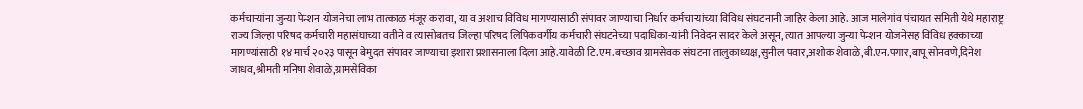कर्मचाऱ्यांना जुन्या पेन्शन योजनेचा लाभ तात्काळ मंजूर करावा, या व अशाच विविध मागण्यासाठी संपावर जाण्याचा निर्धार कर्मचाऱ्यांच्या विविध संघटनानी जाहिर केला आहे. आज मालेगांव पंचायत समिती येथे महाराष्ट्र राज्य जिल्हा परिषद कर्मचारी महासंघाच्या वतीने व त्यासोबतच जिल्हा परिषद लिपिकवर्गीय कर्मचारी संघटनेच्या पदाधिका-यांनी निवेदन सादर केले असून, त्यात आपल्या जुन्या पेन्शन योजनेसह विविध हक्काच्या मागण्यांसाठी १४ मार्च २०२३ पासून बेमुदत संपावर जाण्याचा इशारा प्रशासनाला दिला आहे.यावेळी टि.एम.बच्छाव ग्रामसेवक संघटना तालुकाध्यक्ष,सुनील पवार,अशोक शेवाळे,बी.एन.पगार,बापू सोनवणे,दिनेश जाधव,श्रीमती मनिषा शेवाळे,ग्रामसेविका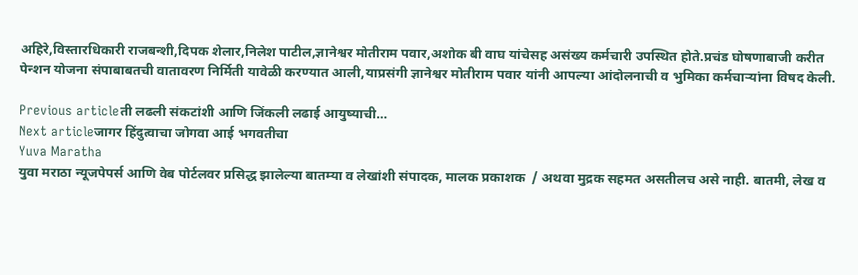अहिरे,विस्तारधिकारी राजबन्शी,दिपक शेलार,निलेश पाटील,ज्ञानेश्वर मोतीराम पवार,अशोक बी वाघ यांचेसह असंख्य कर्मचारी उपस्थित होते.प्रचंड घोषणाबाजी करीत पेन्शन योजना संपाबाबतची वातावरण निर्मिती यावेळी करण्यात आली,याप्रसंगी ज्ञानेश्वर मोतीराम पवार यांनी आपल्या आंदोलनाची व भुमिका कर्मचाऱ्यांना विषद केली.

Previous articleती लढली संकटांशी आणि जिंकली लढाई आयुष्याची…
Next articleजागर हिंदुत्वाचा जोगवा आई भगवतीचा
Yuva Maratha
युवा मराठा न्यूजपेपर्स आणि वेब पोर्टलवर प्रसिद्ध झालेल्या बातम्या व लेखांशी संपादक, मालक प्रकाशक  / अथवा मुद्रक सहमत असतीलच असे नाही. बातमी, लेख व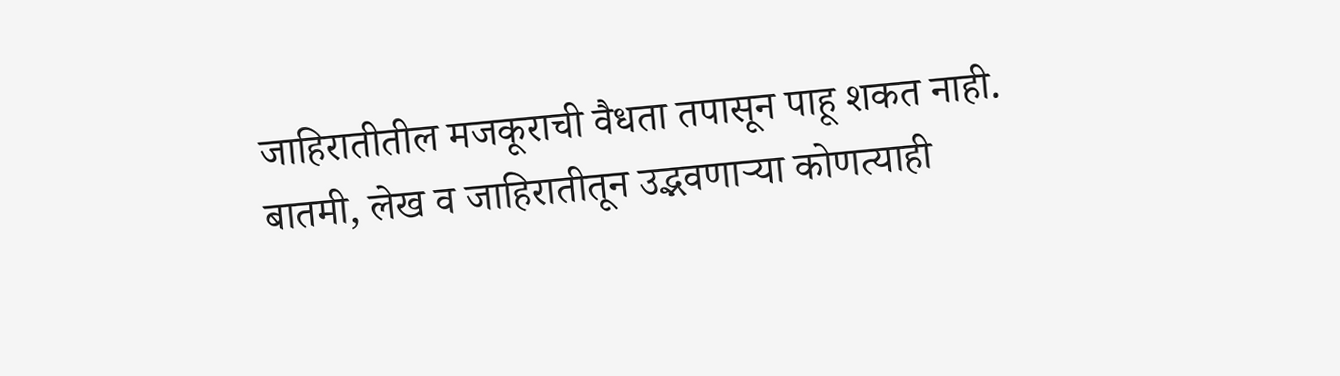जाहिरातीतील मजकूराची वैधता तपासून पाहू शकत नाही. बातमी, लेख व जाहिरातीतून उद्भवणाऱ्या कोणत्याही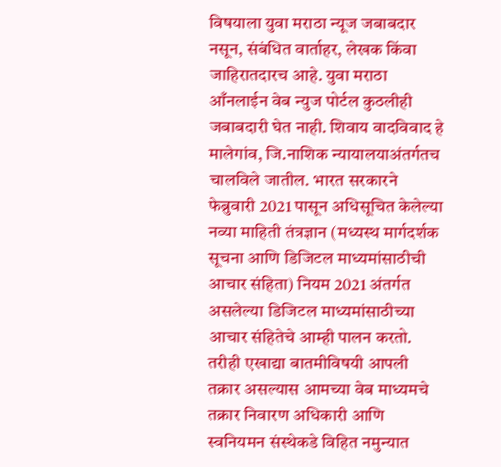विषयाला युवा मराठा न्यूज जबाबदार नसून, संबंधित वार्ताहर, लेखक किंवा जाहिरातदारच आहे. युवा मराठा आँनलाईन वेब न्युज पोर्टल कुठलीही जबाबदारी घेत नाही. शिवाय वादविवाद हे मालेगांव, जि.नाशिक न्यायालयाअंतर्गतच चालविले जातील. भारत सरकारने फेब्रुवारी 2021 पासून अधिसूचित केलेल्या नव्या माहिती तंत्रज्ञान (मध्यस्थ मार्गदर्शक सूचना आणि डिजिटल माध्यमांसाठीची आचार संहिता) नियम 2021 अंतर्गत असलेल्या डिजिटल माध्यमांसाठीच्या आचार संहितेचे आम्ही पालन करतो. तरीही एखाद्या बातमीविषयी आपली तक्रार असल्यास आमच्या वेब माध्यमचे तक्रार निवारण अधिकारी आणि स्वनियमन संस्थेकडे विहित नमुन्यात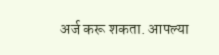अर्ज करू शकता. आपल्या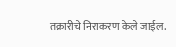तक्रारीचे निराकरण केले जाईल.